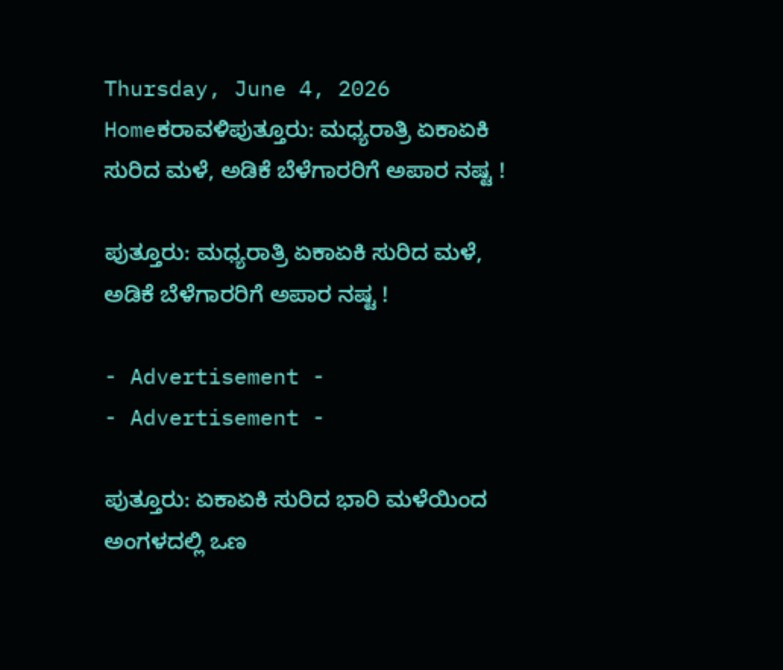Thursday, June 4, 2026
Homeಕರಾವಳಿಪುತ್ತೂರು: ಮಧ್ಯರಾತ್ರಿ ಏಕಾಏಕಿ ಸುರಿದ ಮಳೆ, ಅಡಿಕೆ ಬೆಳೆಗಾರರಿಗೆ ಅಪಾರ ನಷ್ಟ !

ಪುತ್ತೂರು: ಮಧ್ಯರಾತ್ರಿ ಏಕಾಏಕಿ ಸುರಿದ ಮಳೆ, ಅಡಿಕೆ ಬೆಳೆಗಾರರಿಗೆ ಅಪಾರ ನಷ್ಟ !

- Advertisement -
- Advertisement -

ಪುತ್ತೂರು: ಏಕಾಏಕಿ ಸುರಿದ ಭಾರಿ ಮಳೆಯಿಂದ ಅಂಗಳದಲ್ಲಿ ಒಣ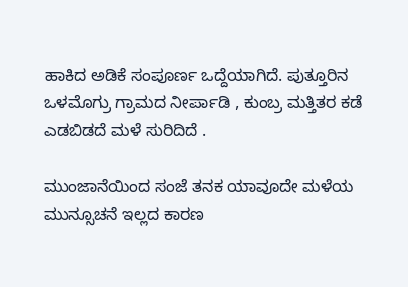ಹಾಕಿದ ಅಡಿಕೆ ಸಂಪೂರ್ಣ ಒದ್ದೆಯಾಗಿದೆ. ಪುತ್ತೂರಿನ ಒಳಮೊಗ್ರು ಗ್ರಾಮದ ನೀರ್ಪಾಡಿ , ಕುಂಬ್ರ ಮತ್ತಿತರ ಕಡೆ ಎಡಬಿಡದೆ ಮಳೆ ಸುರಿದಿದೆ .

ಮುಂಜಾನೆಯಿಂದ ಸಂಜೆ ತನಕ ಯಾವೂದೇ ಮಳೆಯ ಮುನ್ಸೂಚನೆ ಇಲ್ಲದ ಕಾರಣ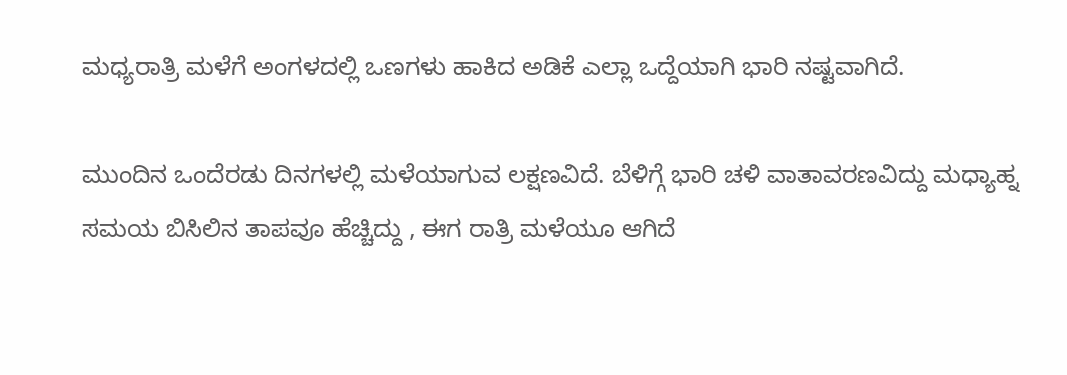ಮಧ್ಯರಾತ್ರಿ ಮಳೆಗೆ ಅಂಗಳದಲ್ಲಿ ಒಣಗಳು ಹಾಕಿದ ಅಡಿಕೆ ಎಲ್ಲಾ ಒದ್ದೆಯಾಗಿ ಭಾರಿ ನಷ್ಟವಾಗಿದೆ.

ಮುಂದಿನ ಒಂದೆರಡು ದಿನಗಳಲ್ಲಿ ಮಳೆಯಾಗುವ ಲಕ್ಷಣವಿದೆ. ಬೆಳಿಗ್ಗೆ ಭಾರಿ ಚಳಿ ವಾತಾವರಣವಿದ್ದು ಮಧ್ಯಾಹ್ನ ಸಮಯ ಬಿಸಿಲಿನ ತಾಪವೂ ಹೆಚ್ಚಿದ್ದು , ಈಗ ರಾತ್ರಿ ಮಳೆಯೂ ಆಗಿದೆ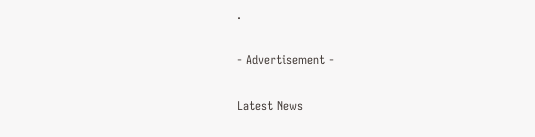.

- Advertisement -

Latest News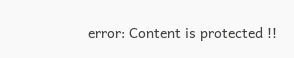error: Content is protected !!